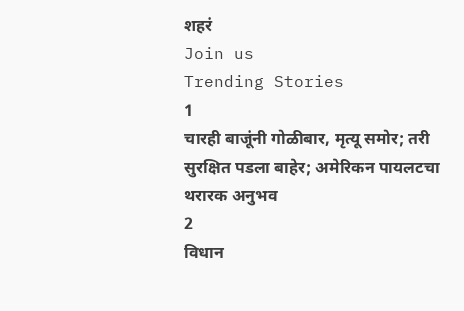शहरं
Join us
Trending Stories
1
चारही बाजूंनी गोळीबार, मृत्यू समोर; तरी सुरक्षित पडला बाहेर; अमेरिकन पायलटचा थरारक अनुभव
2
विधान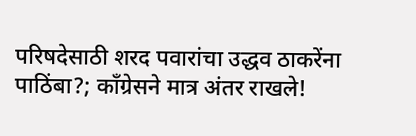परिषदेसाठी शरद पवारांचा उद्धव ठाकरेंना पाठिंबा?; काँग्रेसने मात्र अंतर राखले!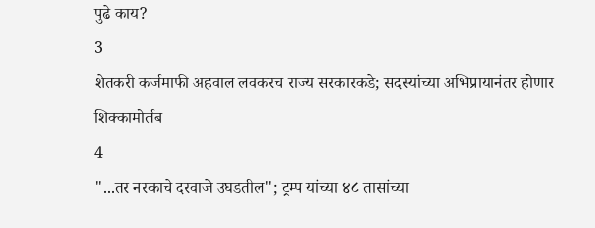पुढे काय?
3
शेतकरी कर्जमाफी अहवाल लवकरच राज्य सरकारकडे; सदस्यांच्या अभिप्रायानंतर होणार शिक्कामोर्तब
4
"...तर नरकाचे दरवाजे उघडतील"; ट्रम्प यांच्या ४८ तासांच्या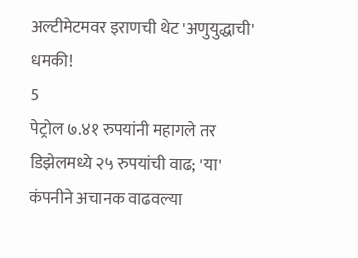अल्टीमेटमवर इराणची थेट 'अणुयुद्धाची' धमकी!
5
पेट्रोल ७.४१ रुपयांनी महागले तर डिझेलमध्ये २५ रुपयांची वाढ; 'या' कंपनीने अचानक वाढवल्या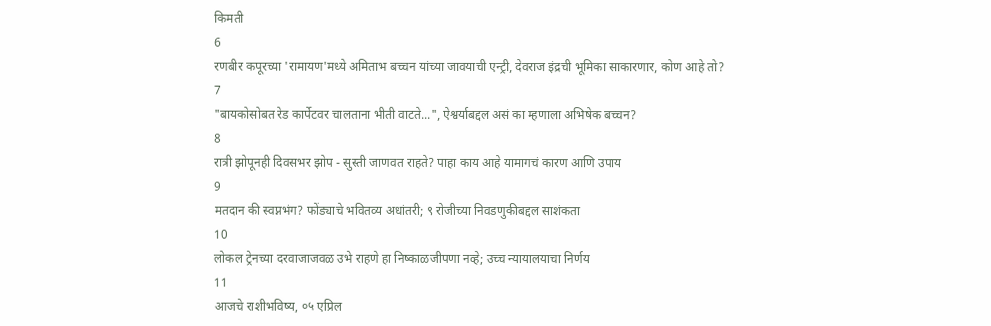किमती
6
रणबीर कपूरच्या 'रामायण'मध्ये अमिताभ बच्चन यांच्या जावयाची एन्ट्री, देवराज इंद्रची भूमिका साकारणार, कोण आहे तो?
7
"बायकोसोबत रेड कार्पेटवर चालताना भीती वाटते...", ऐश्वर्याबद्दल असं का म्हणाला अभिषेक बच्चन?
8
रात्री झोपूनही दिवसभर झोप - सुस्ती जाणवत राहते? पाहा काय आहे यामागचं कारण आणि उपाय
9
मतदान की स्वप्नभंग? फोंड्याचे भवितव्य अधांतरी; ९ रोजीच्या निवडणुकीबद्दल साशंकता
10
लोकल ट्रेनच्या दरवाजाजवळ उभे राहणे हा निष्काळजीपणा नव्हे; उच्च न्यायालयाचा निर्णय
11
आजचे राशीभविष्य, ०५ एप्रिल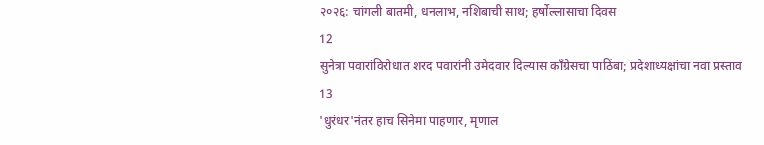२०२६: चांगली बातमी, धनलाभ, नशिबाची साथ; हर्षोल्लासाचा दिवस
12
सुनेत्रा पवारांविरोधात शरद पवारांनी उमेदवार दिल्यास काँग्रेसचा पाठिंबा; प्रदेशाध्यक्षांचा नवा प्रस्ताव
13
'धुरंधर'नंतर हाच सिनेमा पाहणार, मृणाल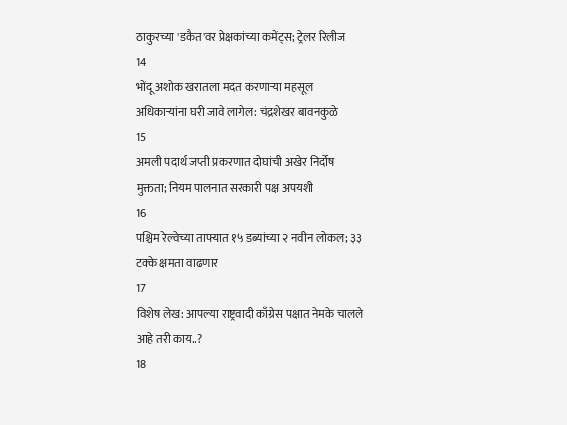ठाकुरच्या 'डकैत'वर प्रेक्षकांच्या कमेंट्स; ट्रेलर रिलीज
14
भोंदू अशोक खरातला मदत करणाऱ्या महसूल अधिकाऱ्यांना घरी जावे लागेल: चंद्रशेखर बावनकुळे
15
अमली पदार्थ जप्ती प्रकरणात दोघांची अखेर निर्दोष मुक्तता; नियम पालनात सरकारी पक्ष अपयशी
16
पश्चिम रेल्वेच्या ताफ्यात १५ डब्यांच्या २ नवीन लोकल; ३३ टक्के क्षमता वाढणार
17
विशेष लेख: आपल्या राष्ट्रवादी काँग्रेस पक्षात नेमके चालले आहे तरी काय..?
18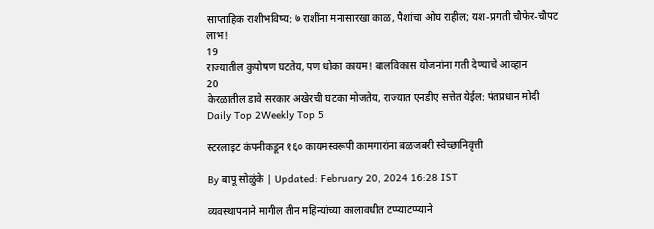साप्ताहिक राशीभविष्य: ७ राशींना मनासारखा काळ, पैशांचा ओघ राहील; यश-प्रगती चौफेर-चौपट लाभ!
19
राज्यातील कुपोषण घटतेय, पण धोका कायम! बालविकास योजनांना गती देण्याचे आव्हान
20
केरळातील डावे सरकार अखेरची घटका मोजतेय, राज्यात एनडीए सत्तेत येईल: पंतप्रधान मोदी
Daily Top 2Weekly Top 5

स्टरलाइट कंपनीकडून १६० कायमस्वरूपी कामगारांना बळजबरी स्वेच्छानिवृत्ती

By बापू सोळुंके | Updated: February 20, 2024 16:28 IST

व्यवस्थापनाने मागील तीन महिन्यांच्या कालावधीत टप्प्याटप्प्याने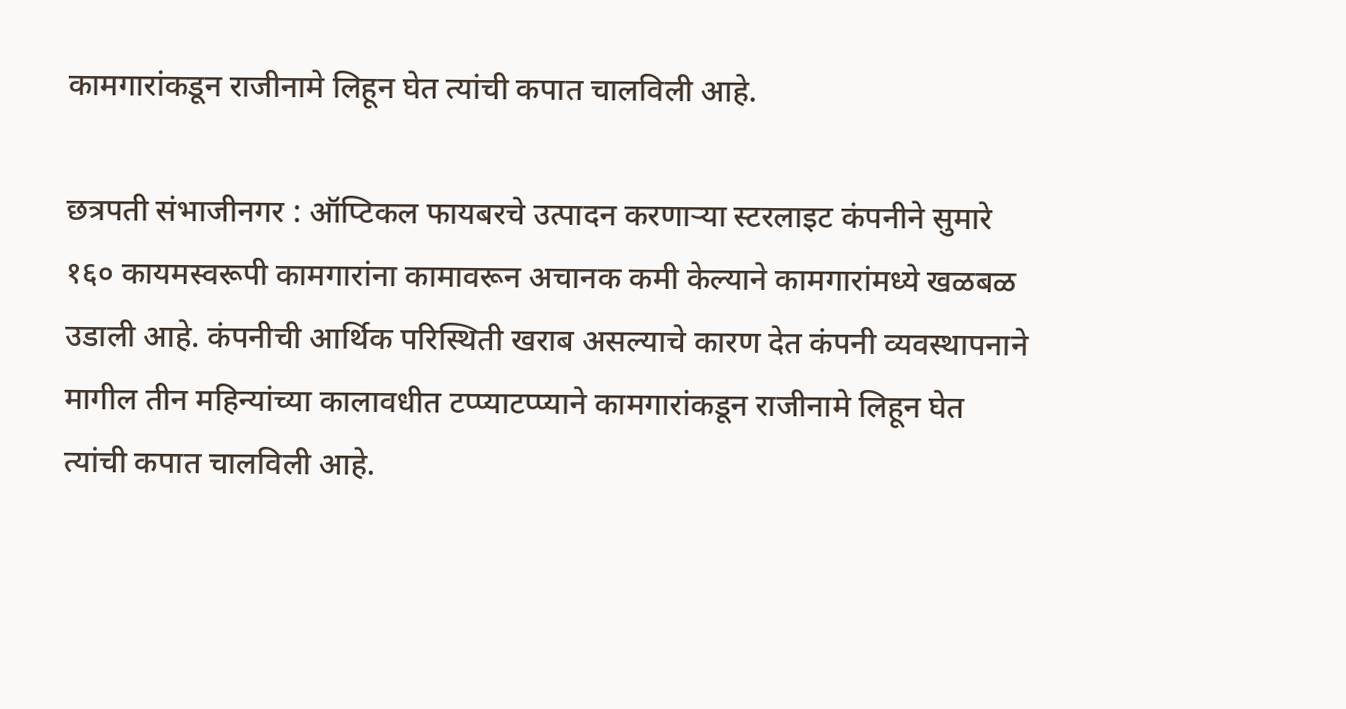कामगारांकडून राजीनामे लिहून घेत त्यांची कपात चालविली आहे.

छत्रपती संभाजीनगर : ऑप्टिकल फायबरचे उत्पादन करणाऱ्या स्टरलाइट कंपनीने सुमारे १६० कायमस्वरूपी कामगारांना कामावरून अचानक कमी केल्याने कामगारांमध्ये खळबळ उडाली आहे. कंपनीची आर्थिक परिस्थिती खराब असल्याचे कारण देत कंपनी व्यवस्थापनाने मागील तीन महिन्यांच्या कालावधीत टप्प्याटप्प्याने कामगारांकडून राजीनामे लिहून घेत त्यांची कपात चालविली आहे.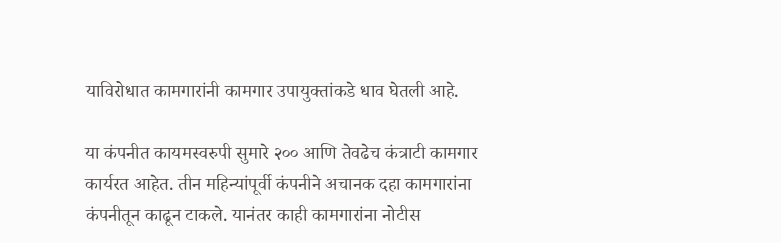याविरोधात कामगारांनी कामगार उपायुक्तांकडे धाव घेतली आहे.

या कंपनीत कायमस्वरुपी सुमारे २०० आणि तेवढेच कंत्राटी कामगार कार्यरत आहेत. तीन महिन्यांपूर्वी कंपनीने अचानक दहा कामगारांना कंपनीतून काढून टाकले. यानंतर काही कामगारांना नोटीस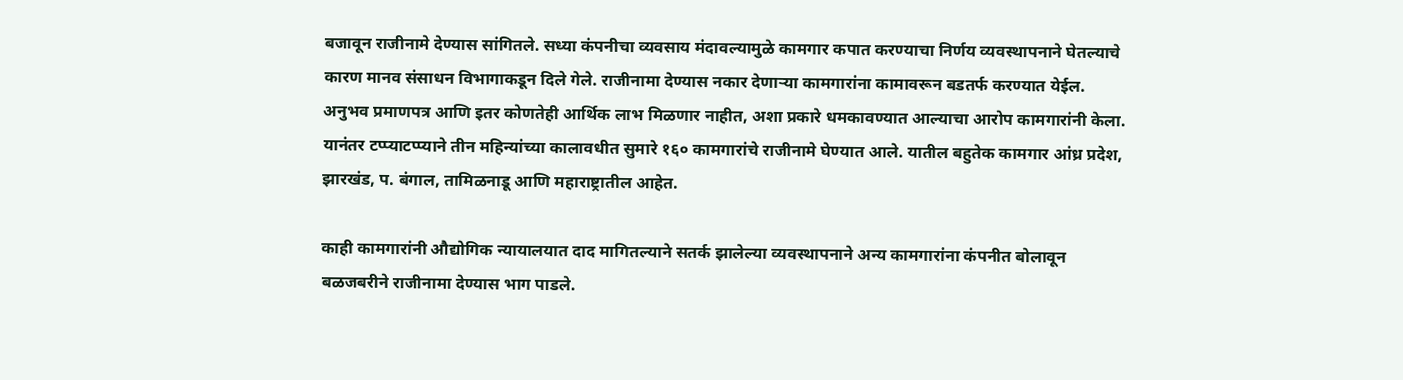बजावून राजीनामे देण्यास सांगितले. सध्या कंपनीचा व्यवसाय मंदावल्यामुळे कामगार कपात करण्याचा निर्णय व्यवस्थापनाने घेतल्याचे कारण मानव संसाधन विभागाकडून दिले गेले. राजीनामा देण्यास नकार देणाऱ्या कामगारांना कामावरून बडतर्फ करण्यात येईल. अनुभव प्रमाणपत्र आणि इतर कोणतेही आर्थिक लाभ मिळणार नाहीत, अशा प्रकारे धमकावण्यात आल्याचा आरोप कामगारांनी केला. यानंतर टप्प्याटप्प्याने तीन महिन्यांच्या कालावधीत सुमारे १६० कामगारांचे राजीनामे घेण्यात आले. यातील बहुतेक कामगार आंध्र प्रदेश, झारखंड, प. बंगाल, तामिळनाडू आणि महाराष्ट्रातील आहेत.

काही कामगारांनी औद्योगिक न्यायालयात दाद मागितल्याने सतर्क झालेल्या व्यवस्थापनाने अन्य कामगारांना कंपनीत बोलावून बळजबरीने राजीनामा देण्यास भाग पाडले.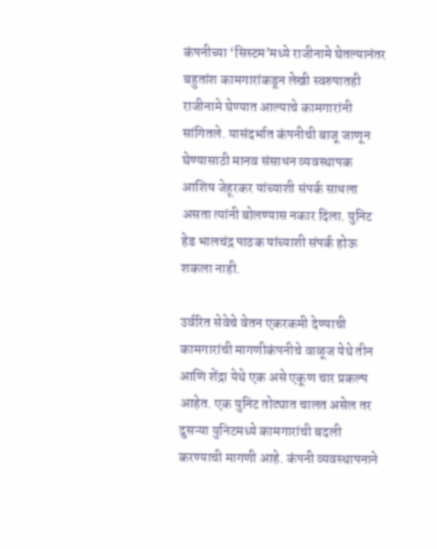कंपनीच्या ‘सिस्टम’मध्ये राजीनामे घेतल्यानंतर बहुतांश कामगारांकडून लेखी स्वरुपातही राजीनामे घेण्यात आल्याचे कामगारांनी सांगितले. यासंदर्भात कंपनीची बाजू जाणून घेण्यासाठी मानव संसाधन व्यवस्थापक आशिष जेहूरकर यांच्याशी संपर्क साधला असता त्यांनी बोलण्यास नकार दिला. युनिट हेड भालचंद्र पाठक यांच्याशी संपर्क होऊ शकला नाही.

उर्वरित सेवेचे वेतन एकरकमी देण्याची कामगारांची मागणीकंपनीचे वाळूज येथे तीन आणि शेंद्रा येथे एक असे एकूण चार प्रकल्प आहेत. एक युनिट तोट्यात चालत असेल तर दुसऱ्या युनिटमध्ये कामगारांची बदली करण्याची मागणी आहे. कंपनी व्यवस्थापनाने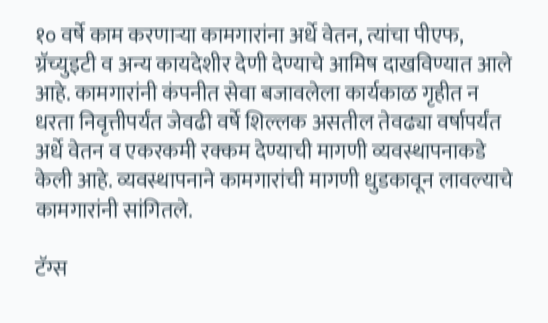१० वर्षे काम करणाऱ्या कामगारांना अर्धे वेतन, त्यांचा पीएफ, ग्रॅच्युइटी व अन्य कायदेशीर देणी देण्याचे आमिष दाखविण्यात आले आहे. कामगारांनी कंपनीत सेवा बजावलेला कार्यकाळ गृहीत न धरता निवृत्तीपर्यंत जेवढी वर्षे शिल्लक असतील तेवढ्या वर्षापर्यंत अर्धे वेतन व एकरकमी रक्कम देण्याची मागणी व्यवस्थापनाकडे केली आहे. व्यवस्थापनाने कामगारांची मागणी धुडकावून लावल्याचे कामगारांनी सांगितले.

टॅग्स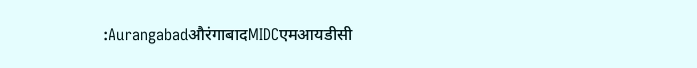:AurangabadऔरंगाबादMIDCएमआयडीसी